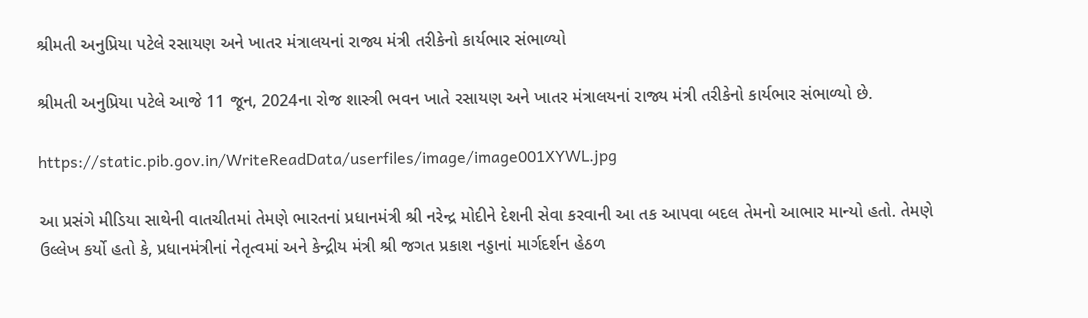શ્રીમતી અનુપ્રિયા પટેલે રસાયણ અને ખાતર મંત્રાલયનાં રાજ્ય મંત્રી તરીકેનો કાર્યભાર સંભાળ્યો

શ્રીમતી અનુપ્રિયા પટેલે આજે 11 જૂન, 2024ના રોજ શાસ્ત્રી ભવન ખાતે રસાયણ અને ખાતર મંત્રાલયનાં રાજ્ય મંત્રી તરીકેનો કાર્યભાર સંભાળ્યો છે.

https://static.pib.gov.in/WriteReadData/userfiles/image/image001XYWL.jpg

આ પ્રસંગે મીડિયા સાથેની વાતચીતમાં તેમણે ભારતનાં પ્રધાનમંત્રી શ્રી નરેન્દ્ર મોદીને દેશની સેવા કરવાની આ તક આપવા બદલ તેમનો આભાર માન્યો હતો. તેમણે ઉલ્લેખ કર્યો હતો કે, પ્રધાનમંત્રીનાં નેતૃત્વમાં અને કેન્દ્રીય મંત્રી શ્રી જગત પ્રકાશ નડ્ડાનાં માર્ગદર્શન હેઠળ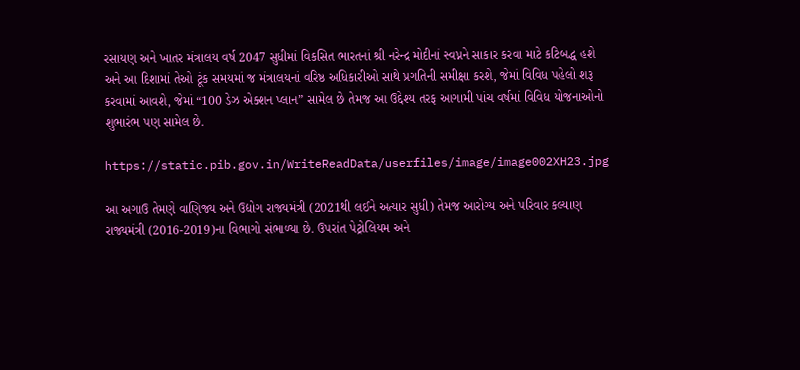રસાયણ અને ખાતર મંત્રાલય વર્ષ 2047 સુધીમાં વિકસિત ભારતનાં શ્રી નરેન્દ્ર મોદીનાં સ્વપ્નને સાકાર કરવા માટે કટિબદ્ધ હશે અને આ દિશામાં તેઓ ટૂંક સમયમાં જ મંત્રાલયનાં વરિષ્ઠ અધિકારીઓ સાથે પ્રગતિની સમીક્ષા કરશે, જેમાં વિવિધ પહેલો શરૂ કરવામાં આવશે, જેમાં “100 ડેઝ એક્શન પ્લાન” સામેલ છે તેમજ આ ઉદ્દેશ્ય તરફ આગામી પાંચ વર્ષમાં વિવિધ યોજનાઓનો શુભારંભ પણ સામેલ છે.

https://static.pib.gov.in/WriteReadData/userfiles/image/image002XH23.jpg

આ અગાઉ તેમણે વાણિજ્ય અને ઉદ્યોગ રાજ્યમંત્રી (2021થી લઈને અત્યાર સુધી) તેમજ આરોગ્ય અને પરિવાર કલ્યાણ રાજ્યમંત્રી (2016-2019)ના વિભાગો સંભાળ્યા છે. ઉપરાંત પેટ્રોલિયમ અને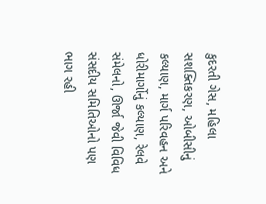કુદરતી ગેસ, મહિલા સશક્તિકરણ, ઓબીસીનું કલ્યાણ, માર્ગ પરિવહન અને ધોરીમાર્ગોનું કલ્યાણ, રેલવે સંમેલનો, ઊર્જા જેવી વિવિધ સંસદીય સમિતિઓનો પણ ભાગ રહી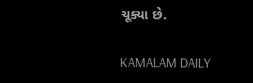ચૂક્યા છે.

KAMALAM DAILY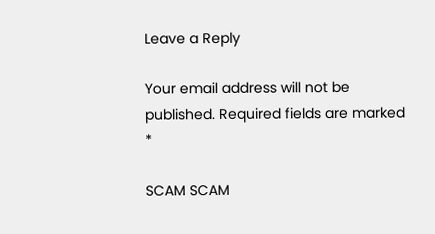Leave a Reply

Your email address will not be published. Required fields are marked *

SCAM SCAM